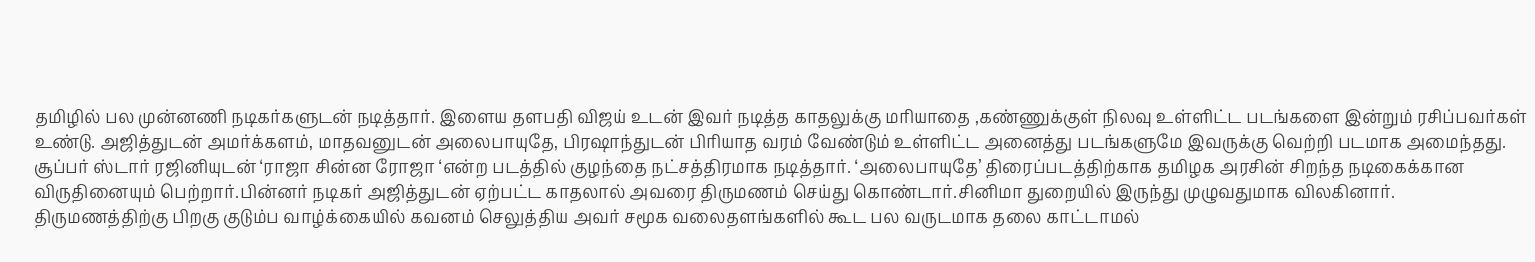தமிழில் பல முன்னணி நடிகர்களுடன் நடித்தார். இளைய தளபதி விஜய் உடன் இவர் நடித்த காதலுக்கு மரியாதை ,கண்ணுக்குள் நிலவு உள்ளிட்ட படங்களை இன்றும் ரசிப்பவர்கள் உண்டு. அஜித்துடன் அமர்க்களம், மாதவனுடன் அலைபாயுதே, பிரஷாந்துடன் பிரியாத வரம் வேண்டும் உள்ளிட்ட அனைத்து படங்களுமே இவருக்கு வெற்றி படமாக அமைந்தது. சூப்பர் ஸ்டார் ரஜினியுடன் ‘ராஜா சின்ன ரோஜா ‘என்ற படத்தில் குழந்தை நட்சத்திரமாக நடித்தார். ‘அலைபாயுதே’ திரைப்படத்திற்காக தமிழக அரசின் சிறந்த நடிகைக்கான விருதினையும் பெற்றார்.பின்னர் நடிகர் அஜித்துடன் ஏற்பட்ட காதலால் அவரை திருமணம் செய்து கொண்டார்.சினிமா துறையில் இருந்து முழுவதுமாக விலகினார்.
திருமணத்திற்கு பிறகு குடும்ப வாழ்க்கையில் கவனம் செலுத்திய அவர் சமூக வலைதளங்களில் கூட பல வருடமாக தலை காட்டாமல்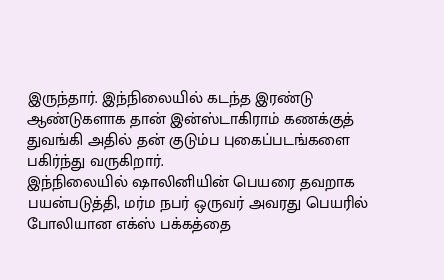இருந்தார். இந்நிலையில் கடந்த இரண்டு ஆண்டுகளாக தான் இன்ஸ்டாகிராம் கணக்குத் துவங்கி அதில் தன் குடும்ப புகைப்படங்களை பகிர்ந்து வருகிறார்.
இந்நிலையில் ஷாலினியின் பெயரை தவறாக பயன்படுத்தி, மர்ம நபர் ஒருவர் அவரது பெயரில் போலியான எக்ஸ் பக்கத்தை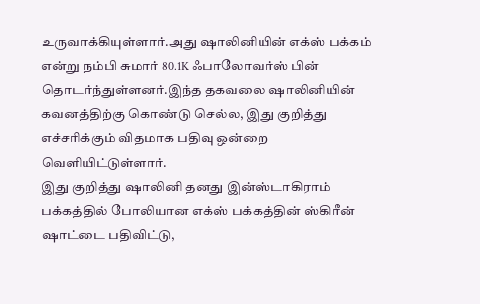உருவாக்கியுள்ளார்.அது ஷாலினியின் எக்ஸ் பக்கம் என்று நம்பி சுமார் 80.1K ஃபாலோவர்ஸ் பின் தொடர்ந்துள்ளனர்.இந்த தகவலை ஷாலினியின் கவனத்திற்கு கொண்டு செல்ல, இது குறித்து எச்சரிக்கும் விதமாக பதிவு ஒன்றை வெளியிட்டுள்ளார்.
இது குறித்து ஷாலினி தனது இன்ஸ்டாகிராம் பக்கத்தில் போலியான எக்ஸ் பக்கத்தின் ஸ்கிரீன் ஷாட்டை பதிவிட்டு,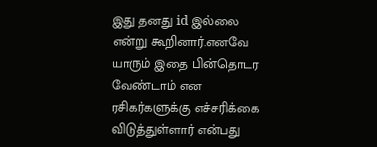இது தனது id இல்லை என்று கூறினார்.எனவே யாரும் இதை பின்தொடர வேண்டாம் என ரசிகர்களுக்கு எச்சரிக்கை விடுத்துள்ளார் என்பது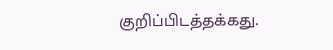குறிப்பிடத்தக்கது.